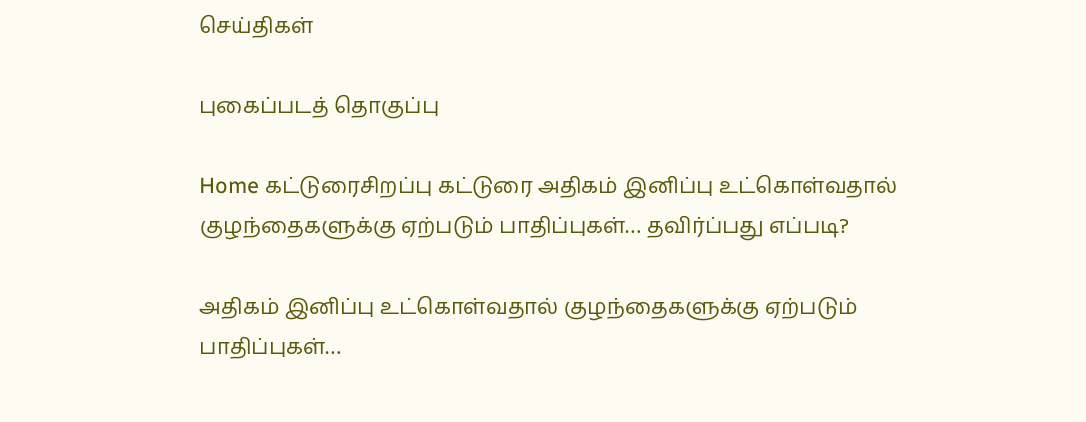செய்திகள்

புகைப்படத் தொகுப்பு

Home கட்டுரைசிறப்பு கட்டுரை அதிகம் இனிப்பு உட்கொள்வதால் குழந்தைகளுக்கு ஏற்படும் பாதிப்புகள்… தவிர்ப்பது எப்படி?

அதிகம் இனிப்பு உட்கொள்வதால் குழந்தைகளுக்கு ஏற்படும் பாதிப்புகள்…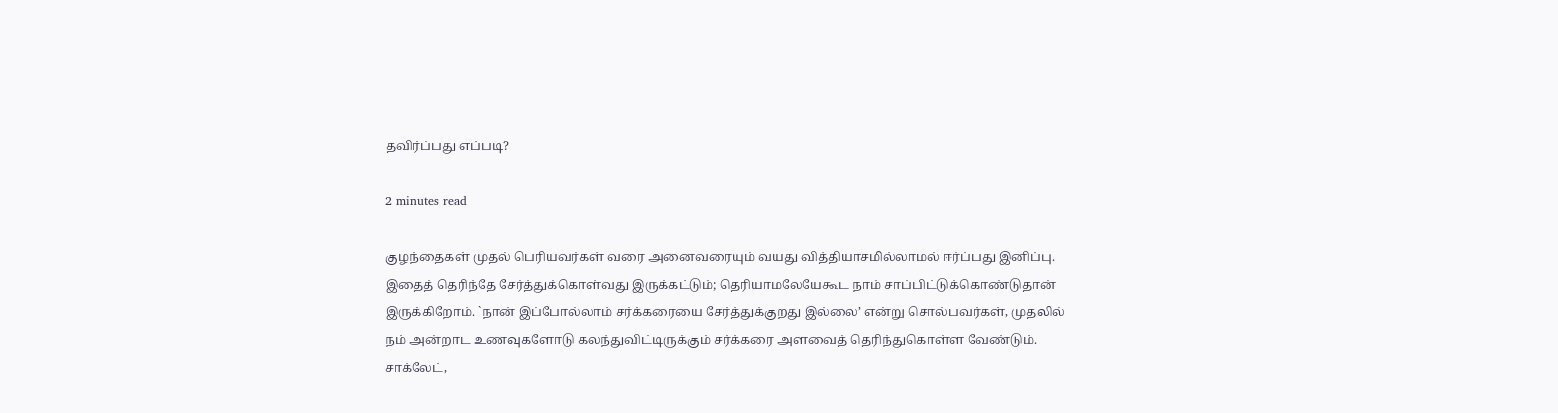தவிர்ப்பது எப்படி?

2 minutes read

குழந்தைகள் முதல் பெரியவர்கள் வரை அனைவரையும் வயது வித்தியாசமில்லாமல் ஈர்ப்பது இனிப்பு. இதைத் தெரிந்தே சேர்த்துக்கொள்வது இருக்கட்டும்; தெரியாமலேயேகூட நாம் சாப்பிட்டுக்கொண்டுதான் இருக்கிறோம். `நான் இப்போல்லாம் சர்க்கரையை சேர்த்துக்குறது இல்லை’ என்று சொல்பவர்கள், முதலில் நம் அன்றாட உணவுகளோடு கலந்துவிட்டிருக்கும் சர்க்கரை அளவைத் தெரிந்துகொள்ள வேண்டும். சாக்லேட்,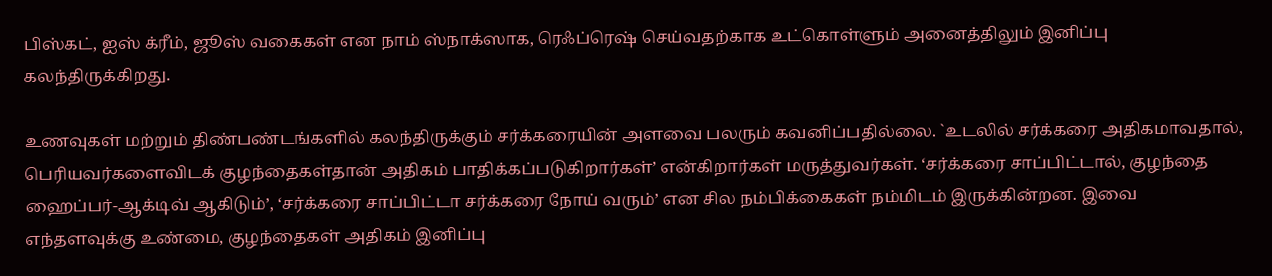பிஸ்கட், ஐஸ் க்ரீம், ஜூஸ் வகைகள் என நாம் ஸ்நாக்ஸாக, ரெஃப்ரெஷ் செய்வதற்காக உட்கொள்ளும் அனைத்திலும் இனிப்பு கலந்திருக்கிறது.

உணவுகள் மற்றும் திண்பண்டங்களில் கலந்திருக்கும் சர்க்கரையின் அளவை பலரும் கவனிப்பதில்லை. `உடலில் சர்க்கரை அதிகமாவதால், பெரியவர்களைவிடக் குழந்தைகள்தான் அதிகம் பாதிக்கப்படுகிறார்கள்’ என்கிறார்கள் மருத்துவர்கள். ‘சர்க்கரை சாப்பிட்டால், குழந்தை ஹைப்பர்-ஆக்டிவ் ஆகிடும்’, ‘சர்க்கரை சாப்பிட்டா சர்க்கரை நோய் வரும்’ என சில நம்பிக்கைகள் நம்மிடம் இருக்கின்றன. இவை எந்தளவுக்கு உண்மை, குழந்தைகள் அதிகம் இனிப்பு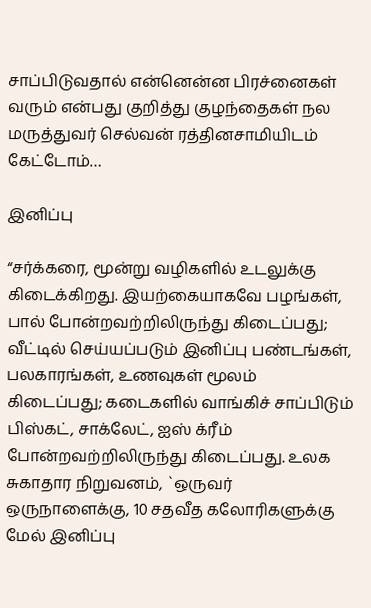சாப்பிடுவதால் என்னென்ன பிரச்னைகள் வரும் என்பது குறித்து குழந்தைகள் நல மருத்துவர் செல்வன் ரத்தினசாமியிடம் கேட்டோம்…

இனிப்பு

“சர்க்கரை, மூன்று வழிகளில் உடலுக்கு கிடைக்கிறது. இயற்கையாகவே பழங்கள், பால் போன்றவற்றிலிருந்து கிடைப்பது; வீட்டில் செய்யப்படும் இனிப்பு பண்டங்கள், பலகாரங்கள், உணவுகள் மூலம் கிடைப்பது; கடைகளில் வாங்கிச் சாப்பிடும் பிஸ்கட், சாக்லேட், ஐஸ் க்ரீம் போன்றவற்றிலிருந்து கிடைப்பது. உலக சுகாதார நிறுவனம், `ஒருவர் ஒருநாளைக்கு, 10 சதவீத கலோரிகளுக்கு மேல் இனிப்பு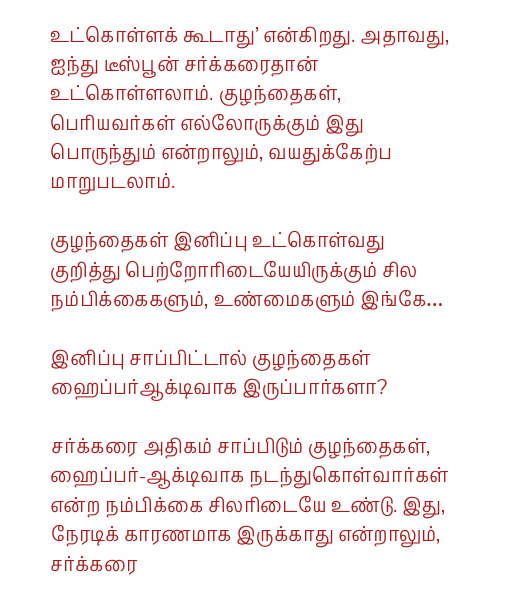உட்கொள்ளக் கூடாது’ என்கிறது. அதாவது, ஐந்து டீஸ்பூன் சர்க்கரைதான் உட்கொள்ளலாம். குழந்தைகள், பெரியவர்கள் எல்லோருக்கும் இது பொருந்தும் என்றாலும், வயதுக்கேற்ப மாறுபடலாம்.

குழந்தைகள் இனிப்பு உட்கொள்வது குறித்து பெற்றோரிடையேயிருக்கும் சில நம்பிக்கைகளும், உண்மைகளும் இங்கே…

இனிப்பு சாப்பிட்டால் குழந்தைகள் ஹைப்பர்ஆக்டிவாக இருப்பார்களா?

சர்க்கரை அதிகம் சாப்பிடும் குழந்தைகள், ஹைப்பர்-ஆக்டிவாக நடந்துகொள்வார்கள் என்ற நம்பிக்கை சிலரிடையே உண்டு. இது, நேரடிக் காரணமாக இருக்காது என்றாலும், சர்க்கரை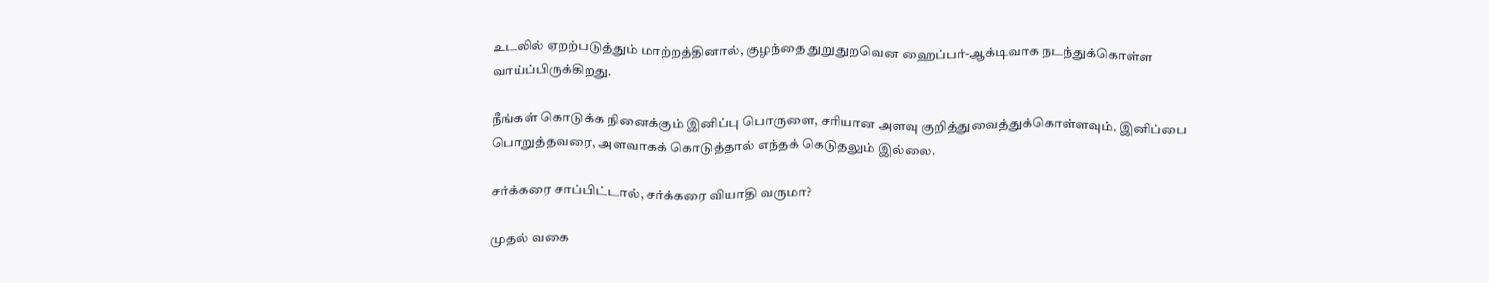உடலில் ஏறற்படுத்தும் மாற்றத்தினால், குழந்தை துறுதுறவென ஹைப்பர்-ஆக்டிவாக நடந்துக்கொள்ள வாய்ப்பிருக்கிறது.

நீங்கள் கொடுக்க நினைக்கும் இனிப்பு பொருளை, சரியான அளவு குறித்துவைத்துக்கொள்ளவும். இனிப்பை பொறுத்தவரை, அளவாகக் கொடுத்தால் எந்தக் கெடுதலும் இல்லை.

சர்க்கரை சாப்பிட்டால், சர்க்கரை வியாதி வருமா?

முதல் வகை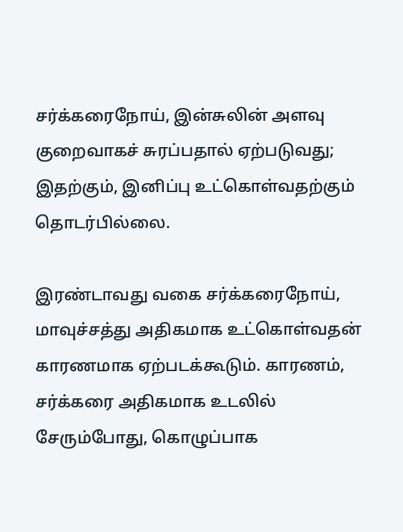சர்க்கரைநோய், இன்சுலின் அளவு குறைவாகச் சுரப்பதால் ஏற்படுவது; இதற்கும், இனிப்பு உட்கொள்வதற்கும் தொடர்பில்லை.

இரண்டாவது வகை சர்க்கரைநோய், மாவுச்சத்து அதிகமாக உட்கொள்வதன் காரணமாக ஏற்படக்கூடும். காரணம், சர்க்கரை அதிகமாக உடலில் சேரும்போது, கொழுப்பாக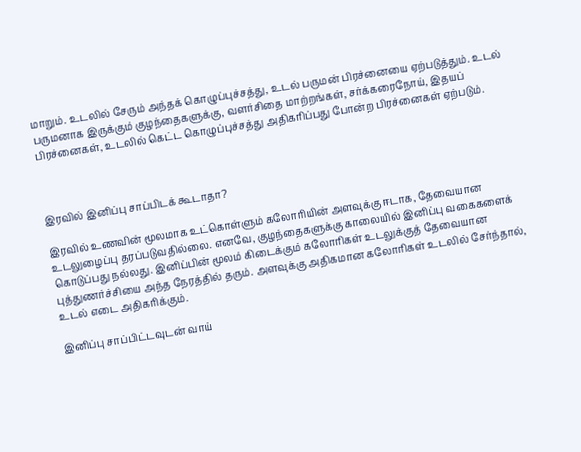மாறும். உடலில் சேரும் அந்தக் கொழுப்புச்சத்து, உடல் பருமன் பிரச்னையை ஏற்படுத்தும். உடல் பருமனாக இருக்கும் குழந்தைகளுக்கு, வளர்சிதை மாற்றங்கள், சர்க்கரைநோய், இதயப் பிரச்னைகள், உடலில் கெட்ட கொழுப்புச்சத்து அதிகரிப்பது போன்ற பிரச்னைகள் ஏற்படும்.



இரவில் இனிப்பு சாப்பிடக் கூடாதா?

இரவில் உணவின் மூலமாக உட்கொள்ளும் கலோரியின் அளவுக்கு ஈடாக, தேவையான உடலுழைப்பு தரப்படுவதில்லை. எனவே, குழந்தைகளுக்கு காலையில் இனிப்பு வகைகளைக் கொடுப்பது நல்லது. இனிப்பின் மூலம் கிடைக்கும் கலோரிகள் உடலுக்குத் தேவையான புத்துணர்ச்சியை அந்த நேரத்தில் தரும். அளவுக்கு அதிகமான கலோரிகள் உடலில் சேர்ந்தால், உடல் எடை அதிகரிக்கும்.

இனிப்பு சாப்பிட்டவுடன் வாய்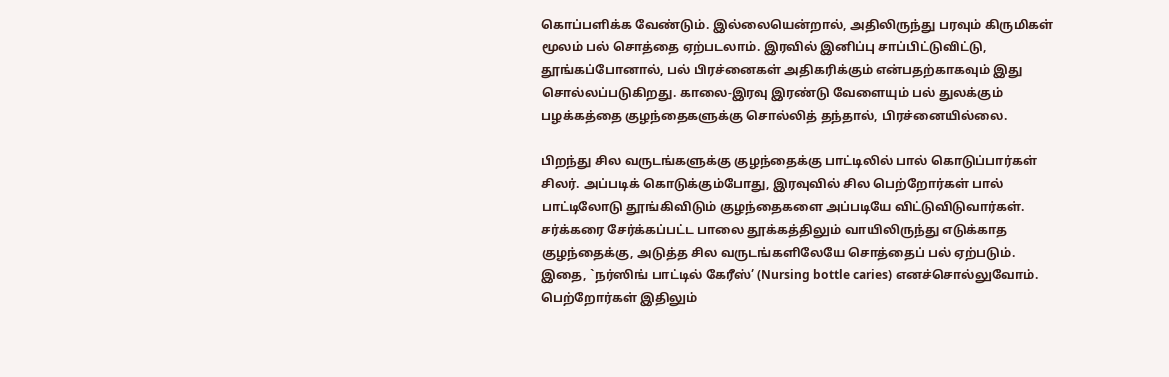கொப்பளிக்க வேண்டும். இல்லையென்றால், அதிலிருந்து பரவும் கிருமிகள் மூலம் பல் சொத்தை ஏற்படலாம். இரவில் இனிப்பு சாப்பிட்டுவிட்டு, தூங்கப்போனால், பல் பிரச்னைகள் அதிகரிக்கும் என்பதற்காகவும் இது சொல்லப்படுகிறது. காலை-இரவு இரண்டு வேளையும் பல் துலக்கும் பழக்கத்தை குழந்தைகளுக்கு சொல்லித் தந்தால், பிரச்னையில்லை.

பிறந்து சில வருடங்களுக்கு குழந்தைக்கு பாட்டிலில் பால் கொடுப்பார்கள் சிலர். அப்படிக் கொடுக்கும்போது, இரவுவில் சில பெற்றோர்கள் பால் பாட்டிலோடு தூங்கிவிடும் குழந்தைகளை அப்படியே விட்டுவிடுவார்கள். சர்க்கரை சேர்க்கப்பட்ட பாலை தூக்கத்திலும் வாயிலிருந்து எடுக்காத குழந்தைக்கு, அடுத்த சில வருடங்களிலேயே சொத்தைப் பல் ஏற்படும். இதை, `நர்ஸிங் பாட்டில் கேரீஸ்’ (Nursing bottle caries) எனச்சொல்லுவோம். பெற்றோர்கள் இதிலும்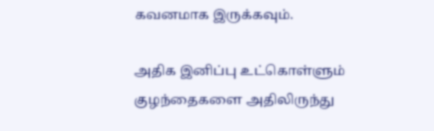கவனமாக இருக்கவும்.

அதிக இனிப்பு உட்கொள்ளும் குழந்தைகளை அதிலிருந்து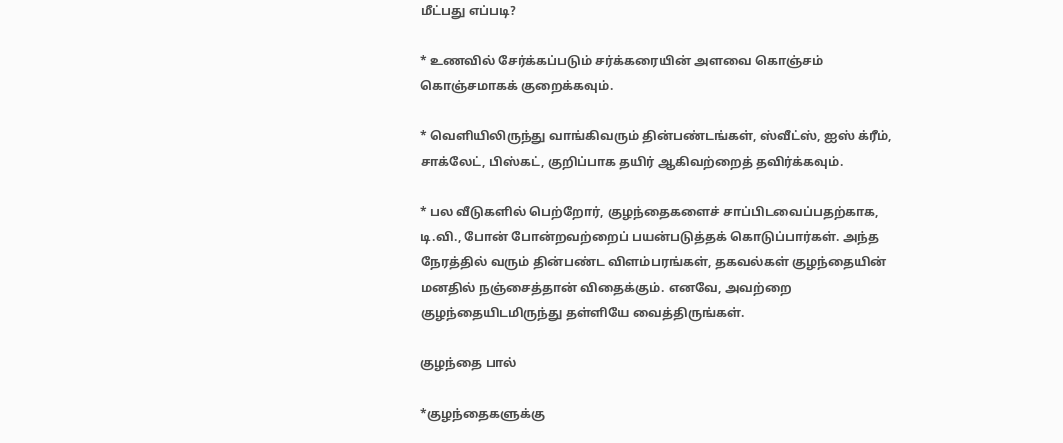மீட்பது எப்படி?

* உணவில் சேர்க்கப்படும் சர்க்கரையின் அளவை கொஞ்சம் கொஞ்சமாகக் குறைக்கவும்.

* வெளியிலிருந்து வாங்கிவரும் தின்பண்டங்கள், ஸ்வீட்ஸ், ஐஸ் க்ரீம், சாக்லேட், பிஸ்கட், குறிப்பாக தயிர் ஆகிவற்றைத் தவிர்க்கவும்.

* பல வீடுகளில் பெற்றோர், குழந்தைகளைச் சாப்பிடவைப்பதற்காக, டி.வி., போன் போன்றவற்றைப் பயன்படுத்தக் கொடுப்பார்கள். அந்த நேரத்தில் வரும் தின்பண்ட விளம்பரங்கள், தகவல்கள் குழந்தையின் மனதில் நஞ்சைத்தான் விதைக்கும். எனவே, அவற்றை குழந்தையிடமிருந்து தள்ளியே வைத்திருங்கள்.

குழந்தை பால்

*குழந்தைகளுக்கு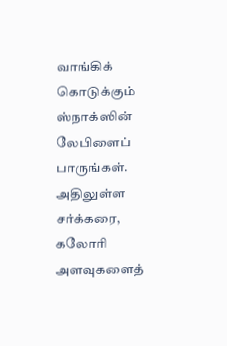வாங்கிக் கொடுக்கும் ஸ்நாக்ஸின் லேபிளைப் பாருங்கள். அதிலுள்ள சர்க்கரை, கலோரி அளவுகளைத்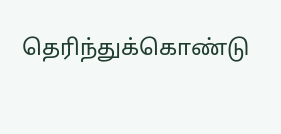தெரிந்துக்கொண்டு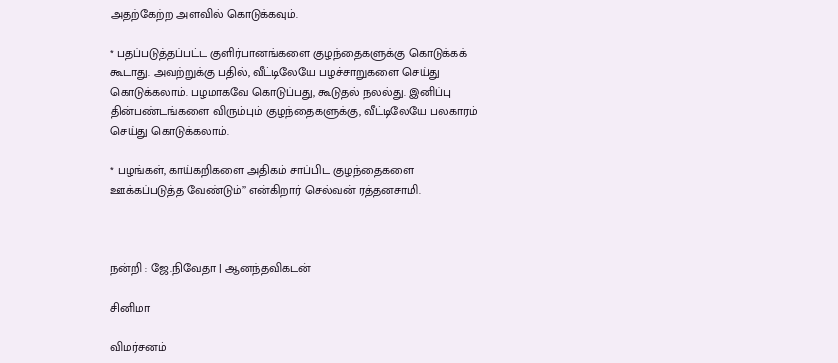அதற்கேற்ற அளவில் கொடுக்கவும்.

* பதப்படுத்தப்பட்ட குளிர்பானங்களை குழந்தைகளுக்கு கொடுக்கக் கூடாது. அவற்றுக்கு பதில், வீட்டிலேயே பழச்சாறுகளை செய்து கொடுக்கலாம். பழமாகவே கொடுப்பது, கூடுதல் நலல்து. இனிப்பு தின்பண்டங்களை விரும்பும் குழந்தைகளுக்கு, வீட்டிலேயே பலகாரம் செய்து கொடுக்கலாம்.

* பழங்கள், காய்கறிகளை அதிகம் சாப்பிட குழந்தைகளை ஊக்கப்படுத்த வேண்டும்’’ என்கிறார் செல்வன் ரத்தனசாமி.



நன்றி : ஜே.நிவேதா | ஆனந்தவிகடன்

சினிமா

விமர்சனம்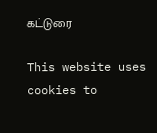கட்டுரை

This website uses cookies to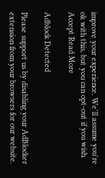improve your experience. We'll assume you're ok with this, but you can opt-out if you wish. Accept Read More

Adblock Detected

Please support us by disabling your AdBlocker extension from your browsers for our website.